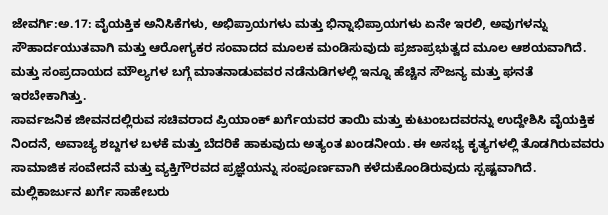ಜೇವರ್ಗಿ:ಅ.17: ವೈಯಕ್ತಿಕ ಅನಿಸಿಕೆಗಳು, ಅಭಿಪ್ರಾಯಗಳು ಮತ್ತು ಭಿನ್ನಾಭಿಪ್ರಾಯಗಳು ಏನೇ ಇರಲಿ, ಅವುಗಳನ್ನು ಸೌಹಾರ್ದಯುತವಾಗಿ ಮತ್ತು ಆರೋಗ್ಯಕರ ಸಂವಾದದ ಮೂಲಕ ಮಂಡಿಸುವುದು ಪ್ರಜಾಪ್ರಭುತ್ವದ ಮೂಲ ಆಶಯವಾಗಿದೆ. ಮತ್ತು ಸಂಪ್ರದಾಯದ ಮೌಲ್ಯಗಳ ಬಗ್ಗೆ ಮಾತನಾಡುವವರ ನಡೆನುಡಿಗಳಲ್ಲಿ ಇನ್ನೂ ಹೆಚ್ಚಿನ ಸೌಜನ್ಯ ಮತ್ತು ಘನತೆ ಇರಬೇಕಾಗಿತ್ತು.
ಸಾರ್ವಜನಿಕ ಜೀವನದಲ್ಲಿರುವ ಸಚಿವರಾದ ಪ್ರಿಯಾಂಕ್ ಖರ್ಗೆಯವರ ತಾಯಿ ಮತ್ತು ಕುಟುಂಬದವರನ್ನು ಉದ್ದೇಶಿಸಿ ವೈಯಕ್ತಿಕ ನಿಂದನೆ, ಅವಾಚ್ಯ ಶಬ್ದಗಳ ಬಳಕೆ ಮತ್ತು ಬೆದರಿಕೆ ಹಾಕುವುದು ಅತ್ಯಂತ ಖಂಡನೀಯ. ಈ ಅಸಭ್ಯ ಕೃತ್ಯಗಳಲ್ಲಿ ತೊಡಗಿರುವವರು ಸಾಮಾಜಿಕ ಸಂವೇದನೆ ಮತ್ತು ವ್ಯಕ್ತಿಗೌರವದ ಪ್ರಜ್ಞೆಯನ್ನು ಸಂಪೂರ್ಣವಾಗಿ ಕಳೆದುಕೊಂಡಿರುವುದು ಸ್ಪಷ್ಟವಾಗಿದೆ.
ಮಲ್ಲಿಕಾರ್ಜುನ ಖರ್ಗೆ ಸಾಹೇಬರು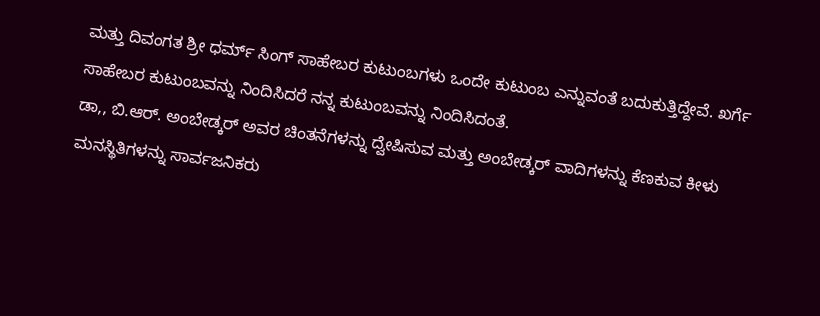ಮತ್ತು ದಿವಂಗತ ಶ್ರೀ ಧರ್ಮ್ ಸಿಂಗ್ ಸಾಹೇಬರ ಕುಟುಂಬಗಳು ಒಂದೇ ಕುಟುಂಬ ಎನ್ನುವಂತೆ ಬದುಕುತ್ತಿದ್ದೇವೆ. ಖರ್ಗೆ ಸಾಹೇಬರ ಕುಟುಂಬವನ್ನು ನಿಂದಿಸಿದರೆ ನನ್ನ ಕುಟುಂಬವನ್ನು ನಿಂದಿಸಿದಂತೆ.
ಡಾ,, ಬಿ.ಆರ್. ಅಂಬೇಡ್ಕರ್ ಅವರ ಚಿಂತನೆಗಳನ್ನು ದ್ವೇಷಿಸುವ ಮತ್ತು ಅಂಬೇಡ್ಕರ್ ವಾದಿಗಳನ್ನು ಕೆಣಕುವ ಕೀಳು ಮನಸ್ಥಿತಿಗಳನ್ನು ಸಾರ್ವಜನಿಕರು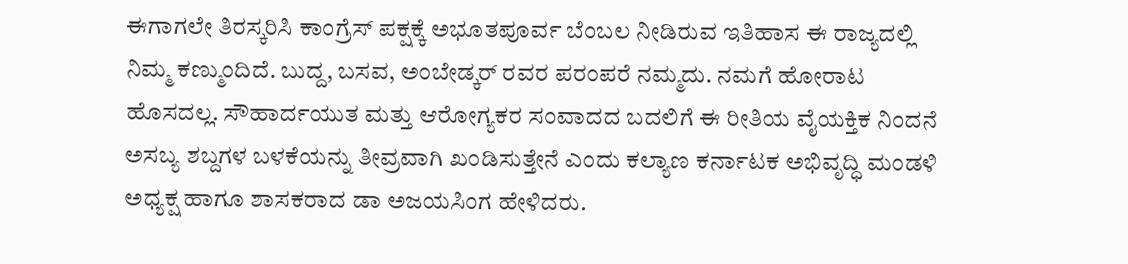ಈಗಾಗಲೇ ತಿರಸ್ಕರಿಸಿ ಕಾಂಗ್ರೆಸ್ ಪಕ್ಷಕ್ಕೆ ಅಭೂತಪೂರ್ವ ಬೆಂಬಲ ನೀಡಿರುವ ಇತಿಹಾಸ ಈ ರಾಜ್ಯದಲ್ಲಿ ನಿಮ್ಮ ಕಣ್ಮುಂದಿದೆ. ಬುದ್ದ, ಬಸವ, ಅಂಬೇಡ್ಕರ್ ರವರ ಪರಂಪರೆ ನಮ್ಮದು. ನಮಗೆ ಹೋರಾಟ ಹೊಸದಲ್ಲ. ಸೌಹಾರ್ದಯುತ ಮತ್ತು ಆರೋಗ್ಯಕರ ಸಂವಾದದ ಬದಲಿಗೆ ಈ ರೀತಿಯ ವೈಯಕ್ತಿಕ ನಿಂದನೆ ಅಸಬ್ಯ ಶಬ್ದಗಳ ಬಳಕೆಯನ್ನು ತೀವ್ರವಾಗಿ ಖಂಡಿಸುತ್ತೇನೆ ಎಂದು ಕಲ್ಯಾಣ ಕರ್ನಾಟಕ ಅಭಿವೃದ್ಧಿ ಮಂಡಳಿ ಅಧ್ಯಕ್ಷ ಹಾಗೂ ಶಾಸಕರಾದ ಡಾ ಅಜಯಸಿಂಗ ಹೇಳಿದರು.